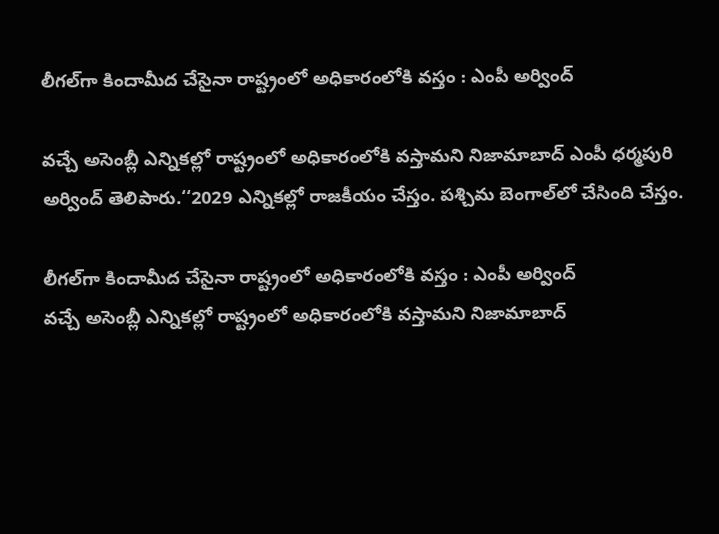లీగల్‌‌‌‌‌‌‌‌గా కిందామీద చేసైనా రాష్ట్రంలో అధికారంలోకి వస్తం : ఎంపీ అర్వింద్‌‌‌‌‌‌‌‌

వచ్చే అసెంబ్లీ ఎన్నికల్లో రాష్ట్రంలో అధికారంలోకి వస్తామని నిజామాబాద్ ఎంపీ ధర్మపురి అర్వింద్‌‌‌‌‌‌‌‌ తెలిపారు.‘‘2029 ఎన్నికల్లో రాజకీయం చేస్తం. పశ్చిమ బెంగాల్‌‌‌‌‌‌‌‌లో చేసింది చేస్తం.

లీగల్‌‌‌‌‌‌‌‌గా కిందామీద చేసైనా రాష్ట్రంలో అధికారంలోకి వస్తం : ఎంపీ అర్వింద్‌‌‌‌‌‌‌‌
వచ్చే అసెంబ్లీ ఎన్నికల్లో రాష్ట్రంలో అధికారంలోకి వస్తామని నిజామాబాద్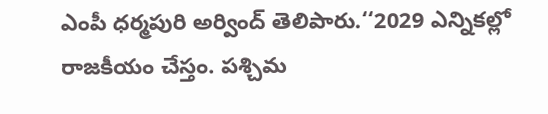ఎంపీ ధర్మపురి అర్వింద్‌‌‌‌‌‌‌‌ తెలిపారు.‘‘2029 ఎన్నికల్లో రాజకీయం చేస్తం. పశ్చిమ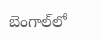బెంగాల్‌‌‌‌‌‌‌‌లో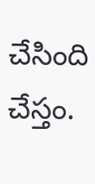చేసింది చేస్తం.